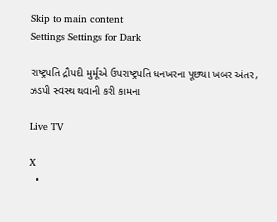Skip to main content
Settings Settings for Dark

રાષ્ટ્રપતિ દ્રૌપદી મુર્મૂએ ઉપરાષ્ટ્રપતિ ધનખરના પૂછ્યા ખબર અંતર, ઝડપી સ્વસ્થ થવાની કરી કામના

Live TV

X
  •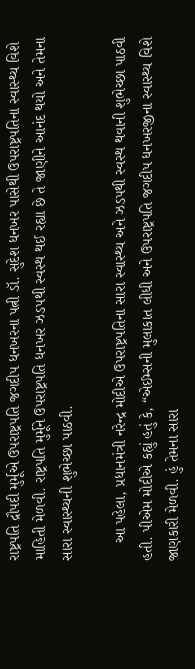રાષ્ટ્રપતિ દ્રૌપદી મુર્મૂએ ઉપરાષ્ટ્રપતિ જગદીપ ધનખરના પત્ની ડૉ. સુદેશ ધનખર પાસેથી ઉપરાષ્ટ્રપતિના સ્વાસ્થ્ય વિશે માહિતી મેળવી. રાષ્ટ્રપતિ મુર્મૂને ઉપરાષ્ટ્રપતિ ધનખર ઝડપથી સ્વસ્થ થઈ રહ્યા છે તે જાણીને આનંદ થયો અને તેમના સારા સ્વાસ્થ્યની શુભેચ્છા પાઠવી.

    આ પહેલા, પ્રધાનમંત્રી નરેન્દ્ર મોદીએ ઉપરાષ્ટ્રપતિના સારા સ્વાસ્થ્ય અને ઝડપથી સ્વસ્થ થવાની શુભેચ્છા પાઠવી હતી. પીએમ મોદીએ કહ્યું હતું કે, “એઈમ્સની મુલાકાત લીધી અને ઉપરાષ્ટ્રપતિ જગદીપ ધનખરજીના સ્વાસ્થ્ય વિશે જાણકારી મેળવી. હું તેમના સારા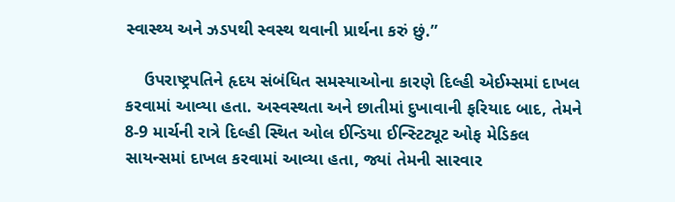સ્વાસ્થ્ય અને ઝડપથી સ્વસ્થ થવાની પ્રાર્થના કરું છું.”

    ઉપરાષ્ટ્રપતિને હૃદય સંબંધિત સમસ્યાઓના કારણે દિલ્હી એઈમ્સમાં દાખલ કરવામાં આવ્યા હતા. અસ્વસ્થતા અને છાતીમાં દુખાવાની ફરિયાદ બાદ, તેમને 8-9 માર્ચની રાત્રે દિલ્હી સ્થિત ઓલ ઈન્ડિયા ઈન્સ્ટિટ્યૂટ ઓફ મેડિકલ સાયન્સમાં દાખલ કરવામાં આવ્યા હતા, જ્યાં તેમની સારવાર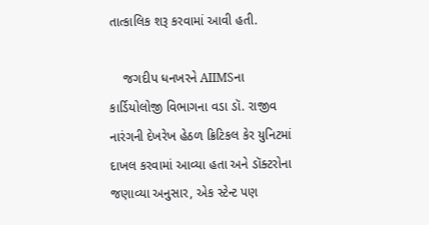તાત્કાલિક શરૂ કરવામાં આવી હતી.

    જગદીપ ધનખરને AIIMSના કાર્ડિયોલોજી વિભાગના વડા ડૉ. રાજીવ નારંગની દેખરેખ હેઠળ ક્રિટિકલ કેર યુનિટમાં દાખલ કરવામાં આવ્યા હતા અને ડૉક્ટરોના જણાવ્યા અનુસાર, એક સ્ટેન્ટ પણ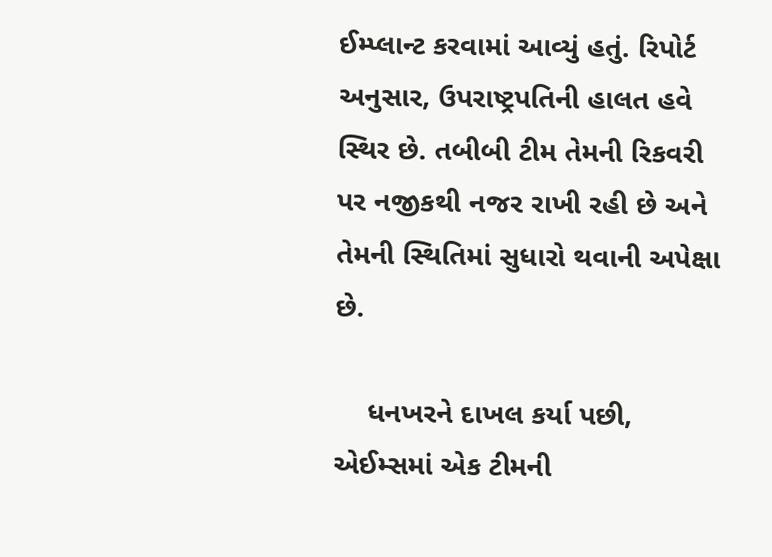ઈમ્પ્લાન્ટ કરવામાં આવ્યું હતું. રિપોર્ટ અનુસાર, ઉપરાષ્ટ્રપતિની હાલત હવે સ્થિર છે. તબીબી ટીમ તેમની રિકવરી પર નજીકથી નજર રાખી રહી છે અને તેમની સ્થિતિમાં સુધારો થવાની અપેક્ષા છે.

    ધનખરને દાખલ કર્યા પછી, એઈમ્સમાં એક ટીમની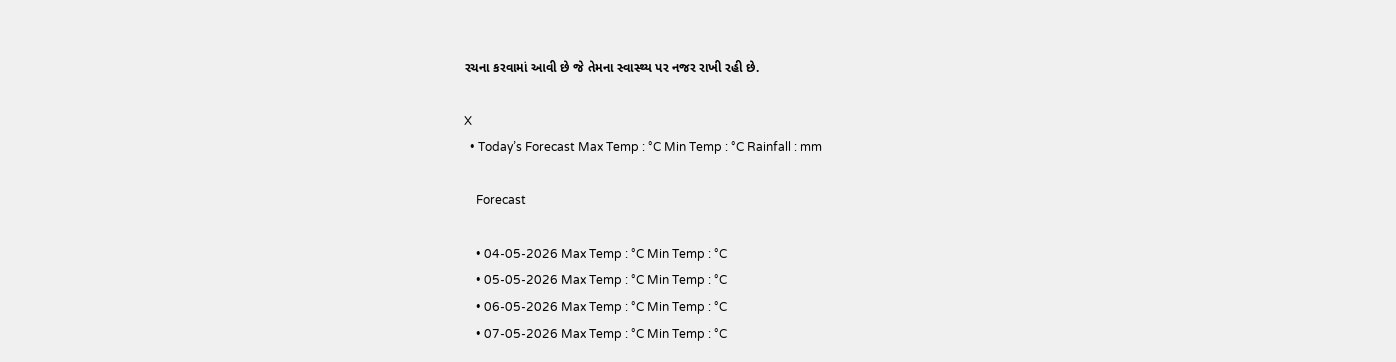રચના કરવામાં આવી છે જે તેમના સ્વાસ્થ્ય પર નજર રાખી રહી છે.

X
  • Today’s Forecast Max Temp : °C Min Temp : °C Rainfall : mm

    Forecast

    • 04-05-2026 Max Temp : °C Min Temp : °C
    • 05-05-2026 Max Temp : °C Min Temp : °C
    • 06-05-2026 Max Temp : °C Min Temp : °C
    • 07-05-2026 Max Temp : °C Min Temp : °C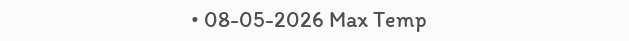• 08-05-2026 Max Temp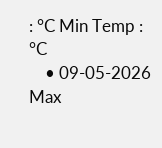: °C Min Temp : °C
    • 09-05-2026 Max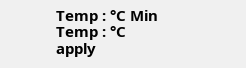Temp : °C Min Temp : °C
apply